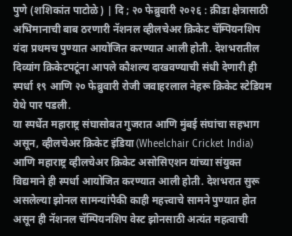पुणे (शशिकांत पाटोळे) | दि ; २० फेब्रुवारी २०२६ : क्रीडा क्षेत्रासाठी अभिमानाची बाब ठरणारी नॅशनल व्हीलचेअर क्रिकेट चॅम्पियनशिप यंदा प्रथमच पुण्यात आयोजित करण्यात आली होती. देशभरातील दिव्यांग क्रिकेटपटूंना आपले कौशल्य दाखवण्याची संधी देणारी ही स्पर्धा १९ आणि २० फेब्रुवारी रोजी जवाहरलाल नेहरू क्रिकेट स्टेडियम येथे पार पडली.
या स्पर्धेत महाराष्ट्र संघासोबत गुजरात आणि मुंबई संघांचा सहभाग असून, व्हीलचेअर क्रिकेट इंडिया (Wheelchair Cricket India) आणि महाराष्ट्र व्हीलचेअर क्रिकेट असोसिएशन यांच्या संयुक्त विद्यमाने ही स्पर्धा आयोजित करण्यात आली होती. देशभरात सुरू असलेल्या झोनल सामन्यांपैकी काही महत्त्वाचे सामने पुण्यात होत असून ही नॅशनल चॅम्पियनशिप वेस्ट झोनसाठी अत्यंत महत्वाची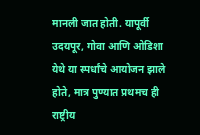मानली जात होती. यापूर्वी उदयपूर, गोवा आणि ओडिशा येथे या स्पर्धांचे आयोजन झाले होते, मात्र पुण्यात प्रथमच ही राष्ट्रीय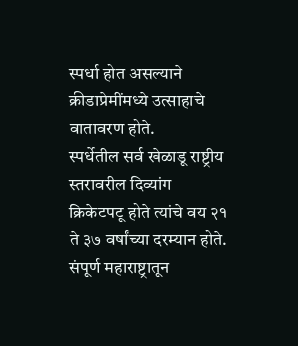स्पर्धा होत असल्याने क्रीडाप्रेमींमध्ये उत्साहाचे वातावरण होते.
स्पर्धेतील सर्व खेळाडू राष्ट्रीय स्तरावरील दिव्यांग क्रिकेटपटू होते त्यांचे वय २१ ते ३७ वर्षांच्या दरम्यान होते. संपूर्ण महाराष्ट्रातून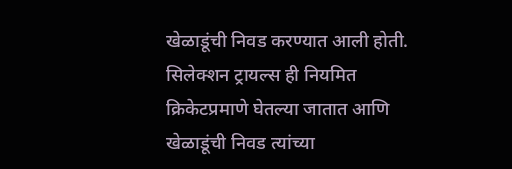खेळाडूंची निवड करण्यात आली होती. सिलेक्शन ट्रायल्स ही नियमित क्रिकेटप्रमाणे घेतल्या जातात आणि खेळाडूंची निवड त्यांच्या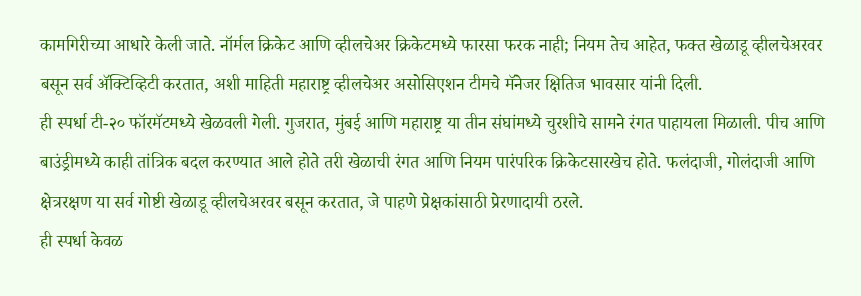कामगिरीच्या आधारे केली जाते. नॉर्मल क्रिकेट आणि व्हीलचेअर क्रिकेटमध्ये फारसा फरक नाही; नियम तेच आहेत, फक्त खेळाडू व्हीलचेअरवर बसून सर्व ॲक्टिव्हिटी करतात, अशी माहिती महाराष्ट्र व्हीलचेअर असोसिएशन टीमचे मॅनेजर क्षितिज भावसार यांनी दिली.
ही स्पर्धा टी-२० फॉरमॅटमध्ये खेळवली गेली. गुजरात, मुंबई आणि महाराष्ट्र या तीन संघांमध्ये चुरशीचे सामने रंगत पाहायला मिळाली. पीच आणि बाउंड्रीमध्ये काही तांत्रिक बदल करण्यात आले होते तरी खेळाची रंगत आणि नियम पारंपरिक क्रिकेटसारखेच होते. फलंदाजी, गोलंदाजी आणि क्षेत्ररक्षण या सर्व गोष्टी खेळाडू व्हीलचेअरवर बसून करतात, जे पाहणे प्रेक्षकांसाठी प्रेरणादायी ठरले.
ही स्पर्धा केवळ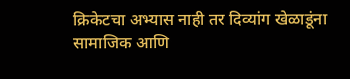क्रिकेटचा अभ्यास नाही तर दिव्यांग खेळाडूंना सामाजिक आणि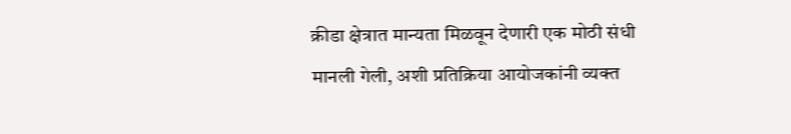क्रीडा क्षेत्रात मान्यता मिळवून देणारी एक मोठी संधी मानली गेली, अशी प्रतिक्रिया आयोजकांनी व्यक्त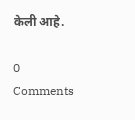केली आहे.

0 Comments